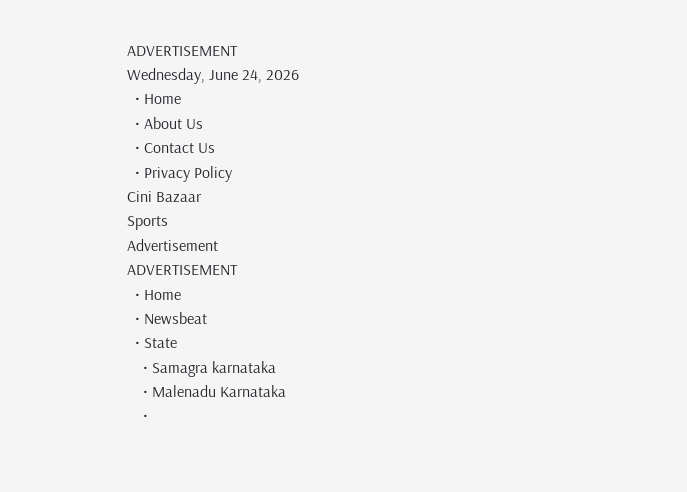ADVERTISEMENT
Wednesday, June 24, 2026
  • Home
  • About Us
  • Contact Us
  • Privacy Policy
Cini Bazaar
Sports
Advertisement
ADVERTISEMENT
  • Home
  • Newsbeat
  • State
    • Samagra karnataka
    • Malenadu Karnataka
    •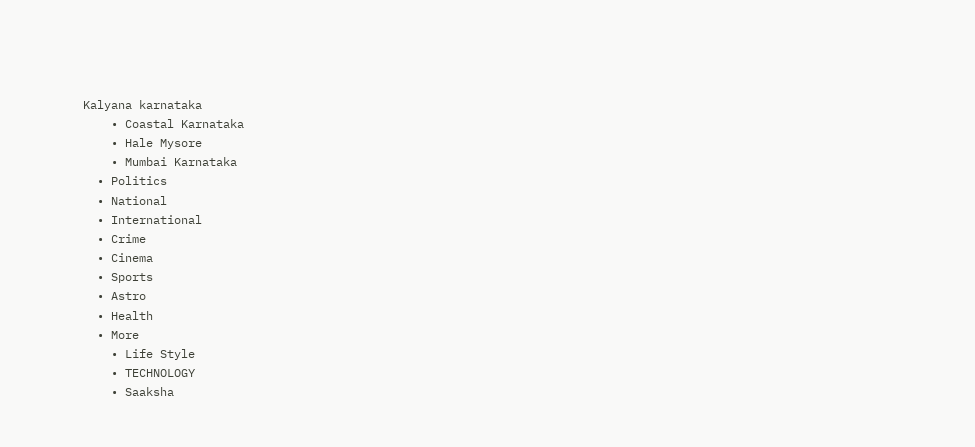Kalyana karnataka
    • Coastal Karnataka
    • Hale Mysore
    • Mumbai Karnataka
  • Politics
  • National
  • International
  • Crime
  • Cinema
  • Sports
  • Astro
  • Health
  • More
    • Life Style
    • TECHNOLOGY
    • Saaksha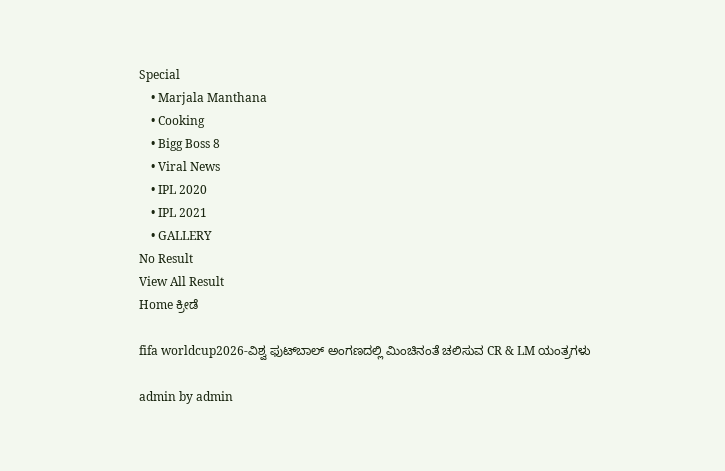Special
    • Marjala Manthana
    • Cooking
    • Bigg Boss 8
    • Viral News
    • IPL 2020
    • IPL 2021
    • GALLERY
No Result
View All Result
Home ಕ್ರೀಡೆ

fifa worldcup2026-ವಿಶ್ವ ಫುಟ್‍ಬಾಲ್ ಅಂಗಣದಲ್ಲಿ ಮಿಂಚಿನಂತೆ ಚಲಿಸುವ CR & LM ಯಂತ್ರಗಳು

admin by admin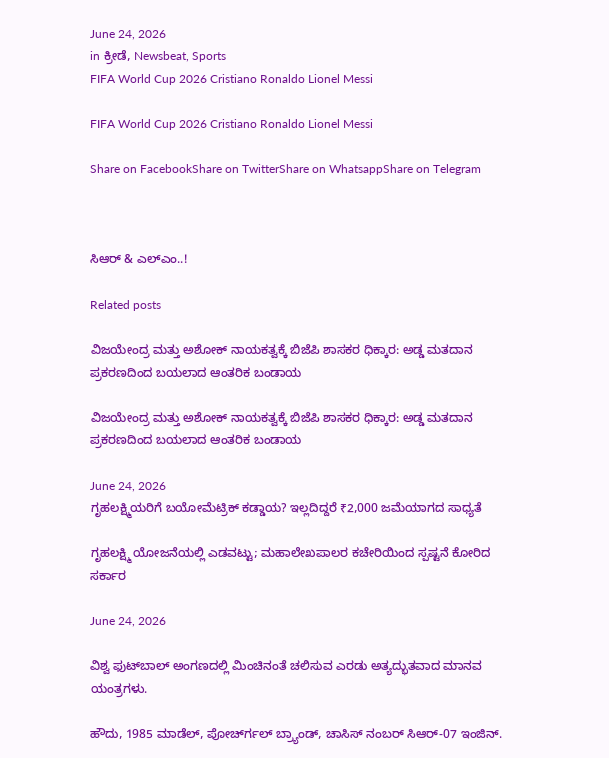June 24, 2026
in ಕ್ರೀಡೆ, Newsbeat, Sports
FIFA World Cup 2026 Cristiano Ronaldo Lionel Messi

FIFA World Cup 2026 Cristiano Ronaldo Lionel Messi

Share on FacebookShare on TwitterShare on WhatsappShare on Telegram



ಸಿಆರ್ & ಎಲ್‍ಎಂ..!

Related posts

ವಿಜಯೇಂದ್ರ ಮತ್ತು ಅಶೋಕ್ ನಾಯಕತ್ವಕ್ಕೆ ಬಿಜೆಪಿ ಶಾಸಕರ ಧಿಕ್ಕಾರ: ಅಡ್ಡ ಮತದಾನ ಪ್ರಕರಣದಿಂದ ಬಯಲಾದ ಆಂತರಿಕ ಬಂಡಾಯ

ವಿಜಯೇಂದ್ರ ಮತ್ತು ಅಶೋಕ್ ನಾಯಕತ್ವಕ್ಕೆ ಬಿಜೆಪಿ ಶಾಸಕರ ಧಿಕ್ಕಾರ: ಅಡ್ಡ ಮತದಾನ ಪ್ರಕರಣದಿಂದ ಬಯಲಾದ ಆಂತರಿಕ ಬಂಡಾಯ

June 24, 2026
ಗೃಹಲಕ್ಷ್ಮಿಯರಿಗೆ ಬಯೋಮೆಟ್ರಿಕ್ ಕಡ್ಡಾಯ? ಇಲ್ಲದಿದ್ದರೆ ₹2,000 ಜಮೆಯಾಗದ ಸಾಧ್ಯತೆ

ಗೃಹಲಕ್ಷ್ಮಿ ಯೋಜನೆಯಲ್ಲಿ ಎಡವಟ್ಟು; ಮಹಾಲೇಖಪಾಲರ ಕಚೇರಿಯಿಂದ ಸ್ಪಷ್ಟನೆ ಕೋರಿದ ಸರ್ಕಾರ

June 24, 2026

ವಿಶ್ವ ಫುಟ್‍ಬಾಲ್ ಅಂಗಣದಲ್ಲಿ ಮಿಂಚಿನಂತೆ ಚಲಿಸುವ ಎರಡು ಅತ್ಯದ್ಭುತವಾದ ಮಾನವ ಯಂತ್ರಗಳು.

ಹೌದು, 1985 ಮಾಡೆಲ್, ಪೋರ್ಚ್‍ಗಲ್ ಬ್ರ್ಯಾಂಡ್, ಚಾಸಿಸ್ ನಂಬರ್ ಸಿಆರ್-07 ಇಂಜಿನ್.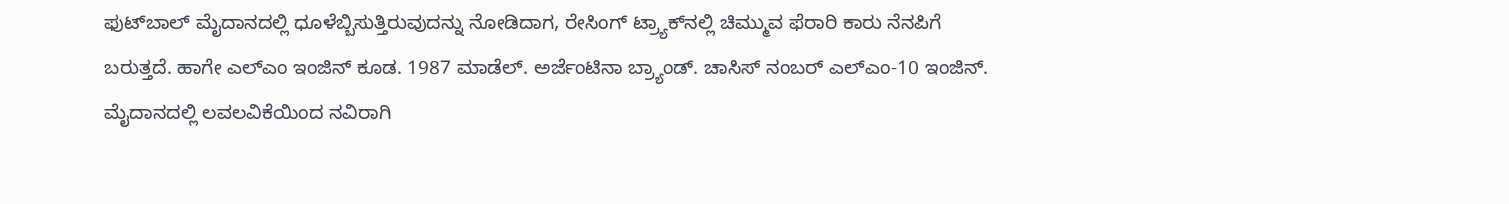ಫುಟ್‍ಬಾಲ್ ಮೈದಾನದಲ್ಲಿ ಧೂಳೆಬ್ಬಿಸುತ್ತಿರುವುದನ್ನು ನೋಡಿದಾಗ, ರೇಸಿಂಗ್ ಟ್ರ್ಯಾಕ್‍ನಲ್ಲಿ ಚಿಮ್ಮುವ ಫೆರಾರಿ ಕಾರು ನೆನಪಿಗೆ ಬರುತ್ತದೆ. ಹಾಗೇ ಎಲ್‍ಎಂ ಇಂಜಿನ್ ಕೂಡ. 1987 ಮಾಡೆಲ್. ಅರ್ಜೆಂಟಿನಾ ಬ್ರ್ಯಾಂಡ್. ಚಾಸಿಸ್ ನಂಬರ್ ಎಲ್‍ಎಂ-10 ಇಂಜಿನ್.  ಮೈದಾನದಲ್ಲಿ ಲವಲವಿಕೆಯಿಂದ ನವಿರಾಗಿ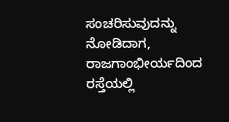ಸಂಚರಿಸುವುದನ್ನು ನೋಡಿದಾಗ, ರಾಜಗಾಂಭೀರ್ಯದಿಂದ ರಸ್ತೆಯಲ್ಲಿ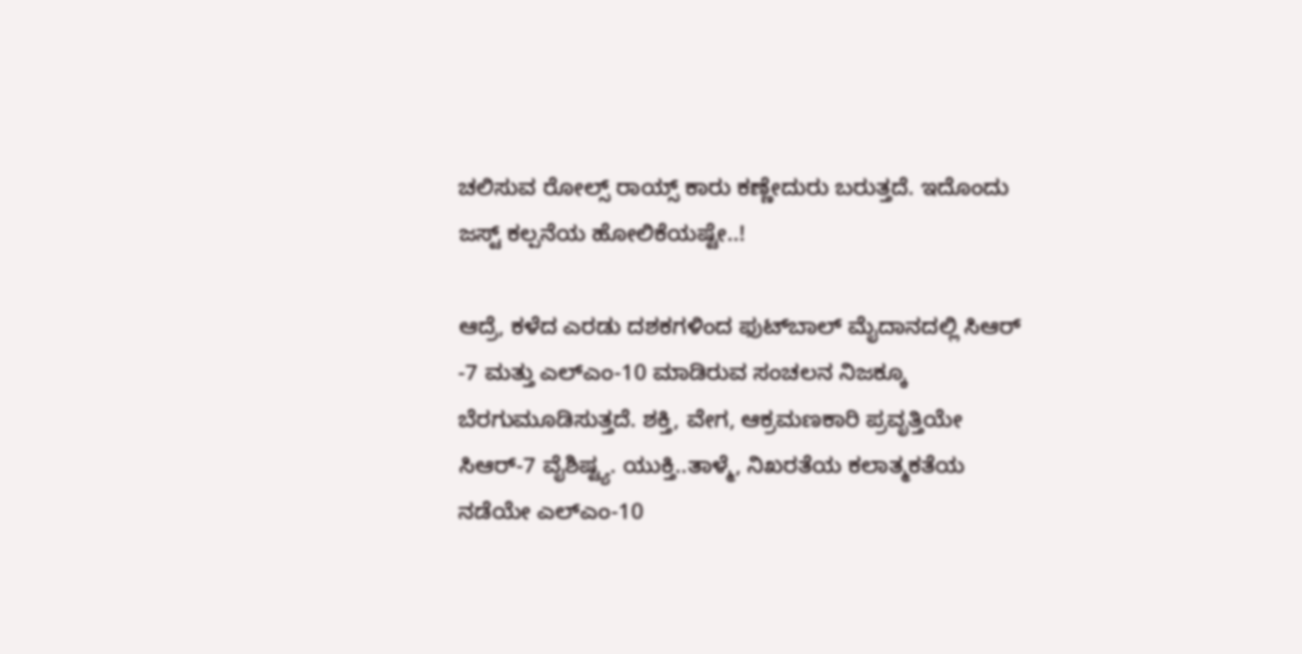ಚಲಿಸುವ ರೋಲ್ಸ್ ರಾಯ್ಸ್ ಕಾರು ಕಣ್ಣೇದುರು ಬರುತ್ತದೆ. ಇದೊಂದು ಜಸ್ಟ್ ಕಲ್ಪನೆಯ ಹೋಲಿಕೆಯಷ್ಟೇ..!

ಆದ್ರೆ, ಕಳೆದ ಎರಡು ದಶಕಗಳಿಂದ ಫುಟ್‍ಬಾಲ್ ಮೈದಾನದಲ್ಲಿ ಸಿಆರ್ -7 ಮತ್ತು ಎಲ್‍ಎಂ-10 ಮಾಡಿರುವ ಸಂಚಲನ ನಿಜಕ್ಕೂ ಬೆರಗುಮೂಡಿಸುತ್ತದೆ. ಶಕ್ತಿ, ವೇಗ, ಆಕ್ರಮಣಕಾರಿ ಪ್ರವೃತ್ತಿಯೇ ಸಿಆರ್-7 ವೈಶಿಷ್ಟ್ಯ. ಯುಕ್ತಿ..ತಾಳ್ಮೆ, ನಿಖರತೆಯ ಕಲಾತ್ಮಕತೆಯ ನಡೆಯೇ ಎಲ್‍ಎಂ-10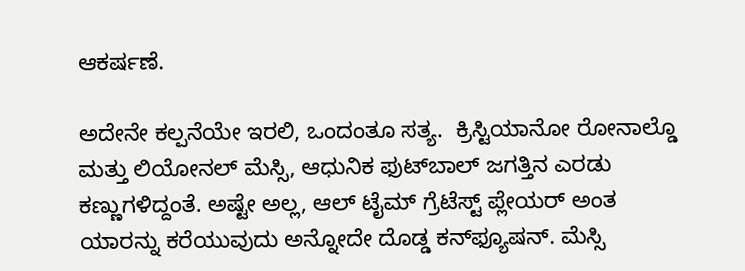ಆಕರ್ಷಣೆ.

ಅದೇನೇ ಕಲ್ಪನೆಯೇ ಇರಲಿ, ಒಂದಂತೂ ಸತ್ಯ.  ಕ್ರಿಸ್ಟಿಯಾನೋ ರೋನಾಲ್ಡೊ ಮತ್ತು ಲಿಯೋನಲ್ ಮೆಸ್ಸಿ, ಆಧುನಿಕ ಫುಟ್‍ಬಾಲ್ ಜಗತ್ತಿನ ಎರಡು ಕಣ್ಣುಗಳಿದ್ದಂತೆ. ಅಷ್ಟೇ ಅಲ್ಲ, ಆಲ್ ಟೈಮ್ ಗ್ರೆಟೆಸ್ಟ್ ಪ್ಲೇಯರ್ ಅಂತ ಯಾರನ್ನು ಕರೆಯುವುದು ಅನ್ನೋದೇ ದೊಡ್ಡ ಕನ್‍ಫ್ಯೂಷನ್. ಮೆಸ್ಸಿ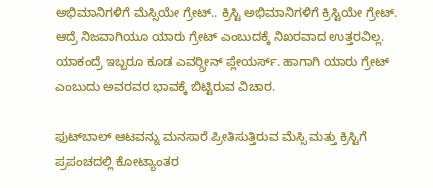ಅಭಿಮಾನಿಗಳಿಗೆ ಮೆಸ್ಸಿಯೇ ಗ್ರೇಟ್.. ಕ್ರಿಸ್ಟಿ ಅಭಿಮಾನಿಗಳಿಗೆ ಕ್ರಿಸ್ಟಿಯೇ ಗ್ರೇಟ್. ಆದ್ರೆ ನಿಜವಾಗಿಯೂ ಯಾರು ಗ್ರೇಟ್ ಎಂಬುದಕ್ಕೆ ನಿಖರವಾದ ಉತ್ತರವಿಲ್ಲ. ಯಾಕಂದ್ರೆ ಇಬ್ಬರೂ ಕೂಡ ಎವರ್‍ಗ್ರೀನ್ ಪ್ಲೇಯರ್ಸ್. ಹಾಗಾಗಿ ಯಾರು ಗ್ರೇಟ್ ಎಂಬುದು ಅವರವರ ಭಾವಕ್ಕೆ ಬಿಟ್ಟಿರುವ ವಿಚಾರ.

ಫುಟ್‍ಬಾಲ್ ಆಟವನ್ನು ಮನಸಾರೆ ಪ್ರೀತಿಸುತ್ತಿರುವ ಮೆಸ್ಸಿ ಮತ್ತು ಕ್ರಿಸ್ಟಿಗೆ ಪ್ರಪಂಚದಲ್ಲಿ ಕೋಟ್ಯಾಂತರ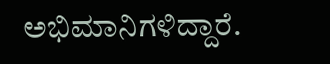ಅಭಿಮಾನಿಗಳಿದ್ದಾರೆ.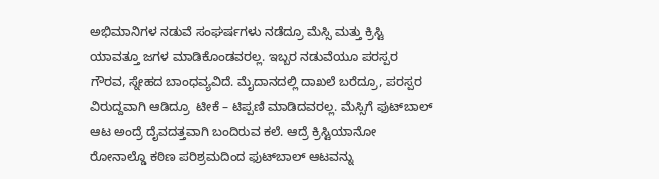ಅಭಿಮಾನಿಗಳ ನಡುವೆ ಸಂಘರ್ಷಗಳು ನಡೆದ್ರೂ ಮೆಸ್ಸಿ ಮತ್ತು ಕ್ರಿಸ್ಟಿ ಯಾವತ್ತೂ ಜಗಳ ಮಾಡಿಕೊಂಡವರಲ್ಲ. ಇಬ್ಬರ ನಡುವೆಯೂ ಪರಸ್ಪರ ಗೌರವ, ಸ್ನೇಹದ ಬಾಂಧವ್ಯವಿದೆ. ಮೈದಾನದಲ್ಲಿ ದಾಖಲೆ ಬರೆದ್ರೂ, ಪರಸ್ಪರ ವಿರುದ್ದವಾಗಿ ಆಡಿದ್ರೂ  ಟೀಕೆ – ಟಿಪ್ಪಣಿ ಮಾಡಿದವರಲ್ಲ. ಮೆಸ್ಸಿಗೆ ಫುಟ್‍ಬಾಲ್ ಆಟ ಅಂದ್ರೆ ದೈವದತ್ತವಾಗಿ ಬಂದಿರುವ ಕಲೆ. ಆದ್ರೆ ಕ್ರಿಸ್ಟಿಯಾನೋ ರೋನಾಲ್ಡೊ ಕಠಿಣ ಪರಿಶ್ರಮದಿಂದ ಫುಟ್‍ಬಾಲ್ ಆಟವನ್ನು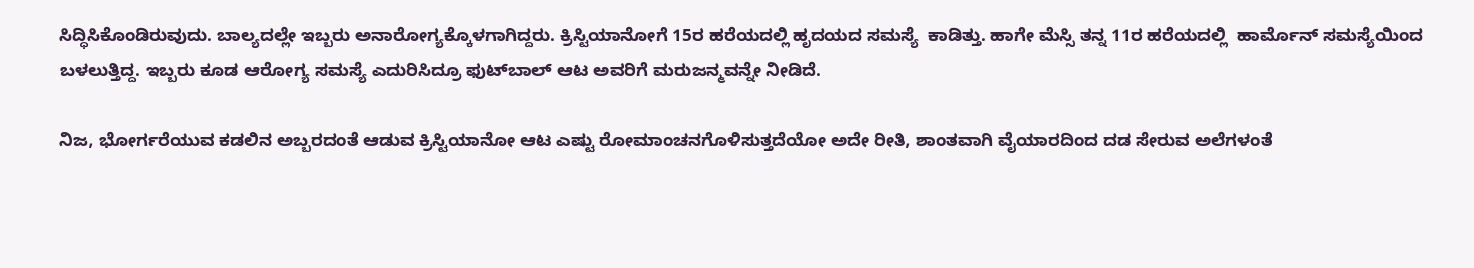ಸಿದ್ಧಿಸಿಕೊಂಡಿರುವುದು. ಬಾಲ್ಯದಲ್ಲೇ ಇಬ್ಬರು ಅನಾರೋಗ್ಯಕ್ಕೊಳಗಾಗಿದ್ದರು. ಕ್ರಿಸ್ಟಿಯಾನೋಗೆ 15ರ ಹರೆಯದಲ್ಲಿ ಹೃದಯದ ಸಮಸ್ಯೆ  ಕಾಡಿತ್ತು. ಹಾಗೇ ಮೆಸ್ಸಿ ತನ್ನ 11ರ ಹರೆಯದಲ್ಲಿ  ಹಾರ್ಮೊನ್ ಸಮಸ್ಯೆಯಿಂದ ಬಳಲುತ್ತಿದ್ದ. ಇಬ್ಬರು ಕೂಡ ಆರೋಗ್ಯ ಸಮಸ್ಯೆ ಎದುರಿಸಿದ್ರೂ ಫುಟ್‍ಬಾಲ್ ಆಟ ಅವರಿಗೆ ಮರುಜನ್ಮವನ್ನೇ ನೀಡಿದೆ.

ನಿಜ, ಭೋರ್ಗರೆಯುವ ಕಡಲಿನ ಅಬ್ಬರದಂತೆ ಆಡುವ ಕ್ರಿಸ್ಟಿಯಾನೋ ಆಟ ಎಷ್ಟು ರೋಮಾಂಚನಗೊಳಿಸುತ್ತದೆಯೋ ಅದೇ ರೀತಿ, ಶಾಂತವಾಗಿ ವೈಯಾರದಿಂದ ದಡ ಸೇರುವ ಅಲೆಗಳಂತೆ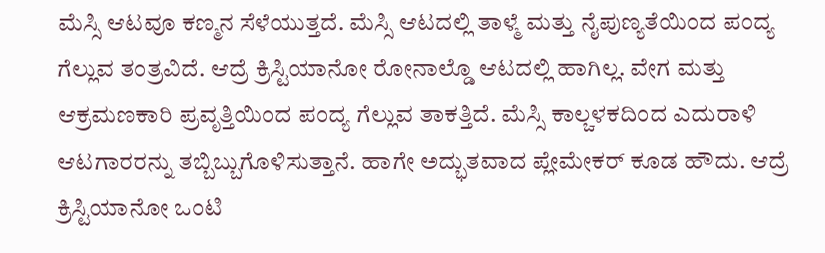ಮೆಸ್ಸಿ ಆಟವೂ ಕಣ್ಮನ ಸೆಳೆಯುತ್ತದೆ. ಮೆಸ್ಸಿ ಆಟದಲ್ಲಿ ತಾಳ್ಮೆ ಮತ್ತು ನೈಪುಣ್ಯತೆಯಿಂದ ಪಂದ್ಯ ಗೆಲ್ಲುವ ತಂತ್ರವಿದೆ. ಆದ್ರೆ ಕ್ರಿಸ್ಟಿಯಾನೋ ರೋನಾಲ್ಡೊ ಆಟದಲ್ಲಿ ಹಾಗಿಲ್ಲ. ವೇಗ ಮತ್ತು ಆಕ್ರಮಣಕಾರಿ ಪ್ರವೃತ್ತಿಯಿಂದ ಪಂದ್ಯ ಗೆಲ್ಲುವ ತಾಕತ್ತಿದೆ. ಮೆಸ್ಸಿ ಕಾಲ್ಚಳಕದಿಂದ ಎದುರಾಳಿ ಆಟಗಾರರನ್ನು ತಬ್ಬಿಬ್ಬುಗೊಳಿಸುತ್ತಾನೆ. ಹಾಗೇ ಅದ್ಭುತವಾದ ಪ್ಲೇಮೇಕರ್ ಕೂಡ ಹೌದು. ಆದ್ರೆ ಕ್ರಿಸ್ಟಿಯಾನೋ ಒಂಟಿ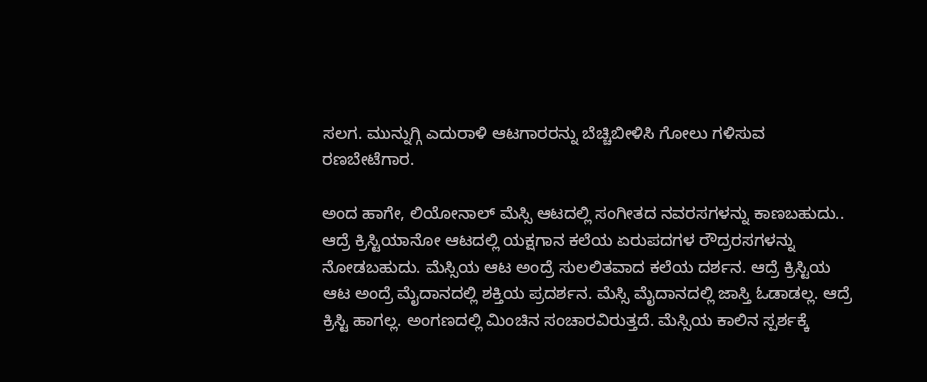ಸಲಗ. ಮುನ್ನುಗ್ಗಿ ಎದುರಾಳಿ ಆಟಗಾರರನ್ನು ಬೆಚ್ಚಿಬೀಳಿಸಿ ಗೋಲು ಗಳಿಸುವ ರಣಬೇಟೆಗಾರ.

ಅಂದ ಹಾಗೇ, ಲಿಯೋನಾಲ್ ಮೆಸ್ಸಿ ಆಟದಲ್ಲಿ ಸಂಗೀತದ ನವರಸಗಳನ್ನು ಕಾಣಬಹುದು.. ಆದ್ರೆ ಕ್ರಿಸ್ಟಿಯಾನೋ ಆಟದಲ್ಲಿ ಯಕ್ಷಗಾನ ಕಲೆಯ ಏರುಪದಗಳ ರೌದ್ರರಸಗಳನ್ನು ನೋಡಬಹುದು. ಮೆಸ್ಸಿಯ ಆಟ ಅಂದ್ರೆ ಸುಲಲಿತವಾದ ಕಲೆಯ ದರ್ಶನ. ಆದ್ರೆ ಕ್ರಿಸ್ಟಿಯ ಆಟ ಅಂದ್ರೆ ಮೈದಾನದಲ್ಲಿ ಶಕ್ತಿಯ ಪ್ರದರ್ಶನ. ಮೆಸ್ಸಿ ಮೈದಾನದಲ್ಲಿ ಜಾಸ್ತಿ ಓಡಾಡಲ್ಲ. ಆದ್ರೆ ಕ್ರಿಸ್ಟಿ ಹಾಗಲ್ಲ. ಅಂಗಣದಲ್ಲಿ ಮಿಂಚಿನ ಸಂಚಾರವಿರುತ್ತದೆ. ಮೆಸ್ಸಿಯ ಕಾಲಿನ ಸ್ಪರ್ಶಕ್ಕೆ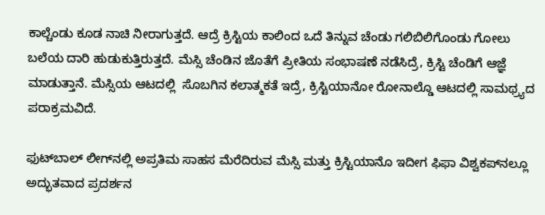ಕಾಲ್ಚೆಂಡು ಕೂಡ ನಾಚಿ ನೀರಾಗುತ್ತದೆ. ಆದ್ರೆ ಕ್ರಿಸ್ಟಿಯ ಕಾಲಿಂದ ಒದೆ ತಿನ್ನುವ ಚೆಂಡು ಗಲಿಬಿಲಿಗೊಂಡು ಗೋಲು ಬಲೆಯ ದಾರಿ ಹುಡುಕುತ್ತಿರುತ್ತದೆ. ಮೆಸ್ಸಿ ಚೆಂಡಿನ ಜೊತೆಗೆ ಪ್ರೀತಿಯ ಸಂಭಾಷಣೆ ನಡೆಸಿದ್ರೆ, ಕ್ರಿಸ್ಟಿ ಚೆಂಡಿಗೆ ಆಜ್ಞೆ ಮಾಡುತ್ತಾನೆ. ಮೆಸ್ಸಿಯ ಆಟದಲ್ಲಿ  ಸೊಬಗಿನ ಕಲಾತ್ಮಕತೆ ಇದ್ರೆ, ಕ್ರಿಸ್ಟಿಯಾನೋ ರೋನಾಲ್ಡೊ ಆಟದಲ್ಲಿ ಸಾಮಥ್ರ್ಯದ ಪರಾಕ್ರಮವಿದೆ.

ಫುಟ್‍ಬಾಲ್ ಲೀಗ್‍ನಲ್ಲಿ ಅಪ್ರತಿಮ ಸಾಹಸ ಮೆರೆದಿರುವ ಮೆಸ್ಸಿ ಮತ್ತು ಕ್ರಿಸ್ಟಿಯಾನೊ ಇದೀಗ ಫಿಫಾ ವಿಶ್ವಕಪ್‍ನಲ್ಲೂ ಅದ್ಭುತವಾದ ಪ್ರದರ್ಶನ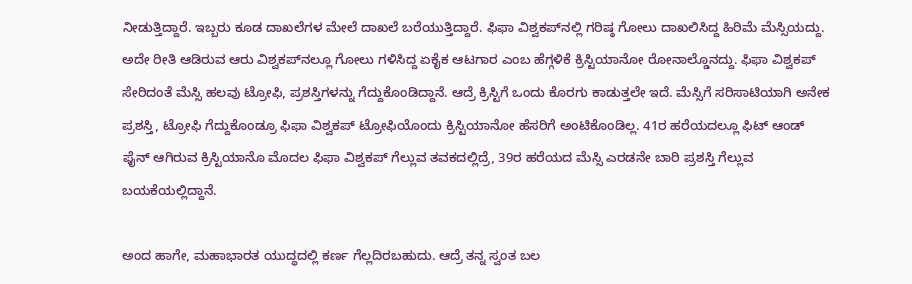ನೀಡುತ್ತಿದ್ದಾರೆ. ಇಬ್ಬರು ಕೂಡ ದಾಖಲೆಗಳ ಮೇಲೆ ದಾಖಲೆ ಬರೆಯುತ್ತಿದ್ದಾರೆ. ಫಿಫಾ ವಿಶ್ವಕಪ್‍ನಲ್ಲಿ ಗರಿಷ್ಠ ಗೋಲು ದಾಖಲಿಸಿದ್ದ ಹಿರಿಮೆ ಮೆಸ್ಸಿಯದ್ದು. ಅದೇ ರೀತಿ ಆಡಿರುವ ಆರು ವಿಶ್ವಕಪ್‍ನಲ್ಲೂ ಗೋಲು ಗಳಿಸಿದ್ದ ಏಕೈಕ ಆಟಗಾರ ಎಂಬ ಹೆಗ್ಗಳಿಕೆ ಕ್ರಿಸ್ಟಿಯಾನೋ ರೋನಾಲ್ಡೊನದ್ದು. ಫಿಫಾ ವಿಶ್ವಕಪ್ ಸೇರಿದಂತೆ ಮೆಸ್ಸಿ ಹಲವು ಟ್ರೋಫಿ, ಪ್ರಶಸ್ತಿಗಳನ್ನು ಗೆದ್ದುಕೊಂಡಿದ್ದಾನೆ. ಆದ್ರೆ ಕ್ರಿಸ್ಟಿಗೆ ಒಂದು ಕೊರಗು ಕಾಡುತ್ತಲೇ ಇದೆ. ಮೆಸ್ಸಿಗೆ ಸರಿಸಾಟಿಯಾಗಿ ಅನೇಕ ಪ್ರಶಸ್ತಿ, ಟ್ರೋಫಿ ಗೆದ್ದುಕೊಂಡ್ರೂ ಫಿಫಾ ವಿಶ್ವಕಪ್ ಟ್ರೋಫಿಯೊಂದು ಕ್ರಿಸ್ಟಿಯಾನೋ ಹೆಸರಿಗೆ ಅಂಟಿಕೊಂಡಿಲ್ಲ. 41ರ ಹರೆಯದಲ್ಲೂ ಫಿಟ್ ಆಂಡ್ ಫೈನ್ ಆಗಿರುವ ಕ್ರಿಸ್ಟಿಯಾನೊ ಮೊದಲ ಫಿಫಾ ವಿಶ್ವಕಪ್ ಗೆಲ್ಲುವ ತವಕದಲ್ಲಿದ್ರೆ, 39ರ ಹರೆಯದ ಮೆಸ್ಸಿ ಎರಡನೇ ಬಾರಿ ಪ್ರಶಸ್ತಿ ಗೆಲ್ಲುವ  ಬಯಕೆಯಲ್ಲಿದ್ದಾನೆ.

ಅಂದ ಹಾಗೇ, ಮಹಾಭಾರತ ಯುದ್ಧದಲ್ಲಿ ಕರ್ಣ ಗೆಲ್ಲದಿರಬಹುದು. ಆದ್ರೆ ತನ್ನ ಸ್ವಂತ ಬಲ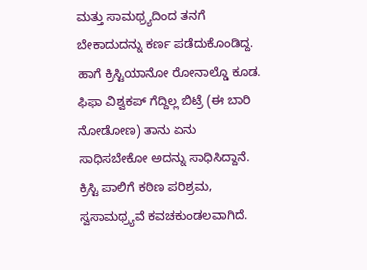ಮತ್ತು ಸಾಮಥ್ರ್ಯದಿಂದ ತನಗೆ ಬೇಕಾದುದನ್ನು ಕರ್ಣ ಪಡೆದುಕೊಂಡಿದ್ದ. ಹಾಗೆ ಕ್ರಿಸ್ಟಿಯಾನೋ ರೋನಾಲ್ಡೊ ಕೂಡ. ಫಿಫಾ ವಿಶ್ವಕಪ್ ಗೆದ್ದಿಲ್ಲ ಬಿಟ್ರೆ (ಈ ಬಾರಿ ನೋಡೋಣ) ತಾನು ಏನು ಸಾಧಿಸಬೇಕೋ ಅದನ್ನು ಸಾಧಿಸಿದ್ದಾನೆ. ಕ್ರಿಸ್ಟಿ ಪಾಲಿಗೆ ಕಠಿಣ ಪರಿಶ್ರಮ, ಸ್ವಸಾಮಥ್ರ್ಯವೆ ಕವಚಕುಂಡಲವಾಗಿದೆ.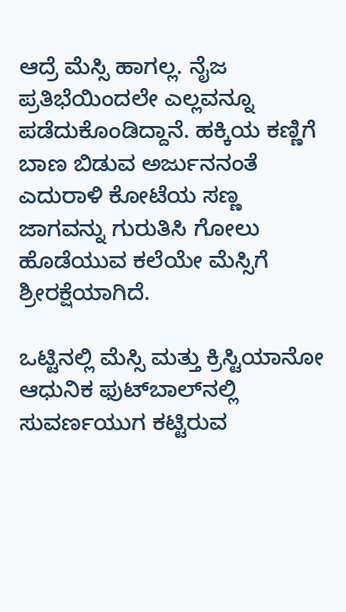ಆದ್ರೆ ಮೆಸ್ಸಿ ಹಾಗಲ್ಲ. ನೈಜ ಪ್ರತಿಭೆಯಿಂದಲೇ ಎಲ್ಲವನ್ನೂ ಪಡೆದುಕೊಂಡಿದ್ದಾನೆ. ಹಕ್ಕಿಯ ಕಣ್ಣಿಗೆ ಬಾಣ ಬಿಡುವ ಅರ್ಜುನನಂತೆ ಎದುರಾಳಿ ಕೋಟೆಯ ಸಣ್ಣ ಜಾಗವನ್ನು ಗುರುತಿಸಿ ಗೋಲು ಹೊಡೆಯುವ ಕಲೆಯೇ ಮೆಸ್ಸಿಗೆ ಶ್ರೀರಕ್ಷೆಯಾಗಿದೆ.

ಒಟ್ಟಿನಲ್ಲಿ ಮೆಸ್ಸಿ ಮತ್ತು ಕ್ರಿಸ್ಟಿಯಾನೋ ಆಧುನಿಕ ಫುಟ್‍ಬಾಲ್‍ನಲ್ಲಿ ಸುವರ್ಣಯುಗ ಕಟ್ಟಿರುವ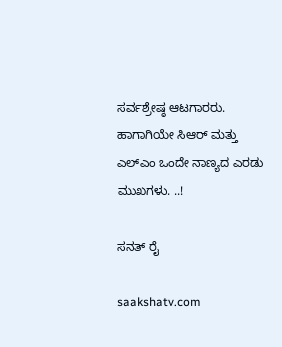ಸರ್ವಶ್ರೇಷ್ಠ ಆಟಗಾರರು. ಹಾಗಾಗಿಯೇ ಸಿಆರ್ ಮತ್ತು ಎಲ್‍ಎಂ ಒಂದೇ ನಾಣ್ಯದ ಎರಡು ಮುಖಗಳು. ..!

ಸನತ್ ರೈ

saakshatv.com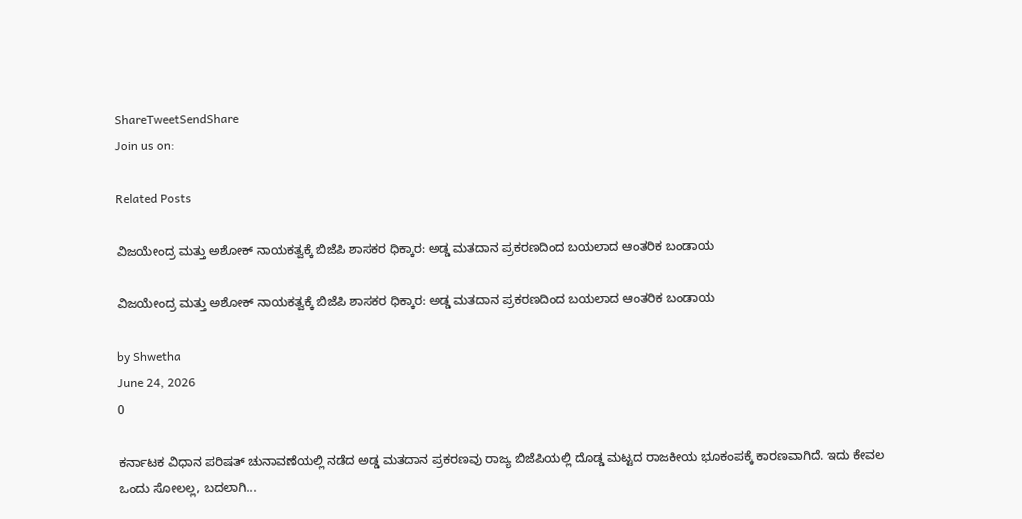ShareTweetSendShare
Join us on:

Related Posts

ವಿಜಯೇಂದ್ರ ಮತ್ತು ಅಶೋಕ್ ನಾಯಕತ್ವಕ್ಕೆ ಬಿಜೆಪಿ ಶಾಸಕರ ಧಿಕ್ಕಾರ: ಅಡ್ಡ ಮತದಾನ ಪ್ರಕರಣದಿಂದ ಬಯಲಾದ ಆಂತರಿಕ ಬಂಡಾಯ

ವಿಜಯೇಂದ್ರ ಮತ್ತು ಅಶೋಕ್ ನಾಯಕತ್ವಕ್ಕೆ ಬಿಜೆಪಿ ಶಾಸಕರ ಧಿಕ್ಕಾರ: ಅಡ್ಡ ಮತದಾನ ಪ್ರಕರಣದಿಂದ ಬಯಲಾದ ಆಂತರಿಕ ಬಂಡಾಯ

by Shwetha
June 24, 2026
0

ಕರ್ನಾಟಕ ವಿಧಾನ ಪರಿಷತ್ ಚುನಾವಣೆಯಲ್ಲಿ ನಡೆದ ಅಡ್ಡ ಮತದಾನ ಪ್ರಕರಣವು ರಾಜ್ಯ ಬಿಜೆಪಿಯಲ್ಲಿ ದೊಡ್ಡ ಮಟ್ಟದ ರಾಜಕೀಯ ಭೂಕಂಪಕ್ಕೆ ಕಾರಣವಾಗಿದೆ. ಇದು ಕೇವಲ ಒಂದು ಸೋಲಲ್ಲ, ಬದಲಾಗಿ...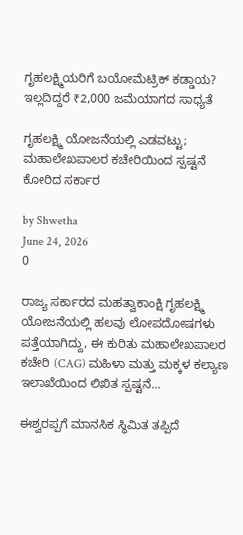ಗೃಹಲಕ್ಷ್ಮಿಯರಿಗೆ ಬಯೋಮೆಟ್ರಿಕ್ ಕಡ್ಡಾಯ? ಇಲ್ಲದಿದ್ದರೆ ₹2,000 ಜಮೆಯಾಗದ ಸಾಧ್ಯತೆ

ಗೃಹಲಕ್ಷ್ಮಿ ಯೋಜನೆಯಲ್ಲಿ ಎಡವಟ್ಟು; ಮಹಾಲೇಖಪಾಲರ ಕಚೇರಿಯಿಂದ ಸ್ಪಷ್ಟನೆ ಕೋರಿದ ಸರ್ಕಾರ

by Shwetha
June 24, 2026
0

ರಾಜ್ಯ ಸರ್ಕಾರದ ಮಹತ್ವಾಕಾಂಕ್ಷಿ ಗೃಹಲಕ್ಷ್ಮಿ ಯೋಜನೆಯಲ್ಲಿ ಹಲವು ಲೋಪದೋಷಗಳು ಪತ್ತೆಯಾಗಿದ್ದು, ಈ ಕುರಿತು ಮಹಾಲೇಖಪಾಲರ ಕಚೇರಿ (CAG) ಮಹಿಳಾ ಮತ್ತು ಮಕ್ಕಳ ಕಲ್ಯಾಣ ಇಲಾಖೆಯಿಂದ ಲಿಖಿತ ಸ್ಪಷ್ಟನೆ...

ಈಶ್ವರಪ್ಪಗೆ ಮಾನಸಿಕ ಸ್ಥಿಮಿತ ತಪ್ಪಿದೆ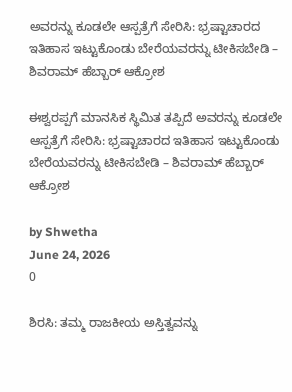ಅವರನ್ನು ಕೂಡಲೇ ಆಸ್ಪತ್ರೆಗೆ ಸೇರಿಸಿ: ಭ್ರಷ್ಟಾಚಾರದ ಇತಿಹಾಸ ಇಟ್ಟುಕೊಂಡು ಬೇರೆಯವರನ್ನು ಟೀಕಿಸಬೇಡಿ – ಶಿವರಾಮ್ ಹೆಬ್ಬಾರ್ ಆಕ್ರೋಶ

ಈಶ್ವರಪ್ಪಗೆ ಮಾನಸಿಕ ಸ್ಥಿಮಿತ ತಪ್ಪಿದೆ ಅವರನ್ನು ಕೂಡಲೇ ಆಸ್ಪತ್ರೆಗೆ ಸೇರಿಸಿ: ಭ್ರಷ್ಟಾಚಾರದ ಇತಿಹಾಸ ಇಟ್ಟುಕೊಂಡು ಬೇರೆಯವರನ್ನು ಟೀಕಿಸಬೇಡಿ – ಶಿವರಾಮ್ ಹೆಬ್ಬಾರ್ ಆಕ್ರೋಶ

by Shwetha
June 24, 2026
0

ಶಿರಸಿ: ತಮ್ಮ ರಾಜಕೀಯ ಅಸ್ತಿತ್ವವನ್ನು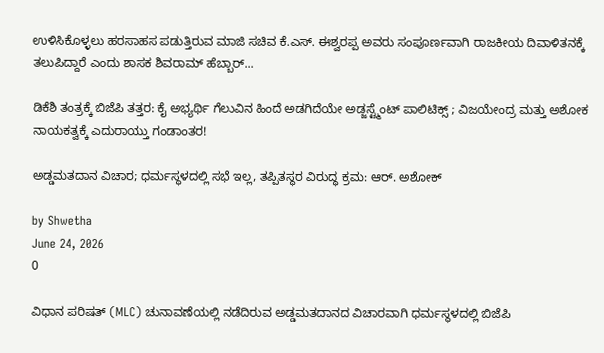ಉಳಿಸಿಕೊಳ್ಳಲು ಹರಸಾಹಸ ಪಡುತ್ತಿರುವ ಮಾಜಿ ಸಚಿವ ಕೆ.ಎಸ್. ಈಶ್ವರಪ್ಪ ಅವರು ಸಂಪೂರ್ಣವಾಗಿ ರಾಜಕೀಯ ದಿವಾಳಿತನಕ್ಕೆ ತಲುಪಿದ್ದಾರೆ ಎಂದು ಶಾಸಕ ಶಿವರಾಮ್ ಹೆಬ್ಬಾರ್...

ಡಿಕೆಶಿ ತಂತ್ರಕ್ಕೆ ಬಿಜೆಪಿ ತತ್ತರ: ಕೈ ಅಭ್ಯರ್ಥಿ ಗೆಲುವಿನ ಹಿಂದೆ ಅಡಗಿದೆಯೇ ಅಡ್ಜಸ್ಟ್ಮೆಂಟ್ ಪಾಲಿಟಿಕ್ಸ್ ; ವಿಜಯೇಂದ್ರ ಮತ್ತು ಅಶೋಕ ನಾಯಕತ್ವಕ್ಕೆ ಎದುರಾಯ್ತು ಗಂಡಾಂತರ!

ಅಡ್ಡಮತದಾನ ವಿಚಾರ; ಧರ್ಮಸ್ಥಳದಲ್ಲಿ ಸಭೆ ಇಲ್ಲ, ತಪ್ಪಿತಸ್ಥರ ವಿರುದ್ಧ ಕ್ರಮ: ಆರ್. ಅಶೋಕ್

by Shwetha
June 24, 2026
0

ವಿಧಾನ ಪರಿಷತ್ (MLC) ಚುನಾವಣೆಯಲ್ಲಿ ನಡೆದಿರುವ ಅಡ್ಡಮತದಾನದ ವಿಚಾರವಾಗಿ ಧರ್ಮಸ್ಥಳದಲ್ಲಿ ಬಿಜೆಪಿ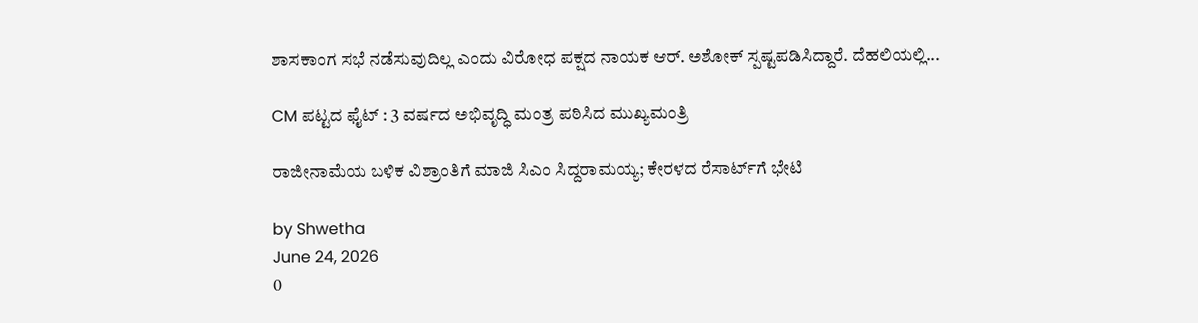ಶಾಸಕಾಂಗ ಸಭೆ ನಡೆಸುವುದಿಲ್ಲ ಎಂದು ವಿರೋಧ ಪಕ್ಷದ ನಾಯಕ ಆರ್. ಅಶೋಕ್ ಸ್ಪಷ್ಟಪಡಿಸಿದ್ದಾರೆ. ದೆಹಲಿಯಲ್ಲಿ...

CM ಪಟ್ಟದ ಫೈಟ್ : 3 ವರ್ಷದ ಅಭಿವೃದ್ಧಿ ಮಂತ್ರ ಪಠಿಸಿದ ಮುಖ್ಯಮಂತ್ರಿ

ರಾಜೀನಾಮೆಯ ಬಳಿಕ ವಿಶ್ರಾಂತಿಗೆ ಮಾಜಿ ಸಿಎಂ ಸಿದ್ದರಾಮಯ್ಯ; ಕೇರಳದ ರೆಸಾರ್ಟ್‌ಗೆ ಭೇಟಿ

by Shwetha
June 24, 2026
0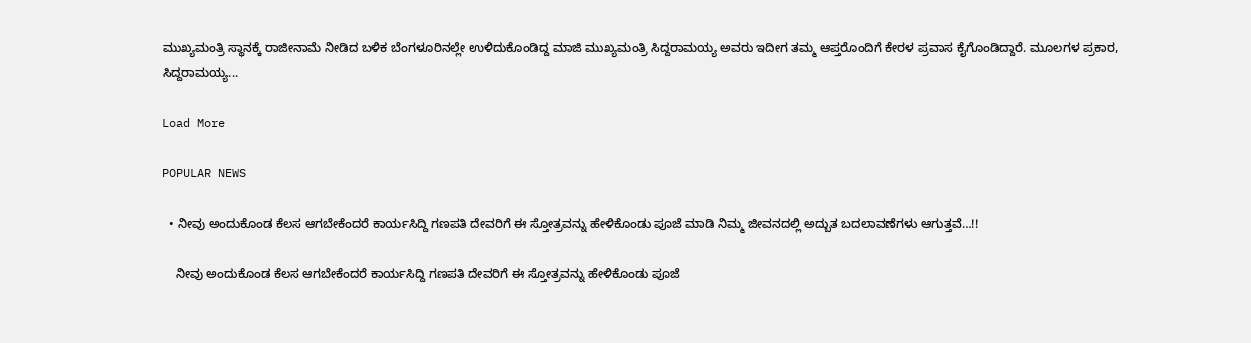ಮುಖ್ಯಮಂತ್ರಿ ಸ್ಥಾನಕ್ಕೆ ರಾಜೀನಾಮೆ ನೀಡಿದ ಬಳಿಕ ಬೆಂಗಳೂರಿನಲ್ಲೇ ಉಳಿದುಕೊಂಡಿದ್ದ ಮಾಜಿ ಮುಖ್ಯಮಂತ್ರಿ ಸಿದ್ದರಾಮಯ್ಯ ಅವರು ಇದೀಗ ತಮ್ಮ ಆಪ್ತರೊಂದಿಗೆ ಕೇರಳ ಪ್ರವಾಸ ಕೈಗೊಂಡಿದ್ದಾರೆ. ಮೂಲಗಳ ಪ್ರಕಾರ, ಸಿದ್ದರಾಮಯ್ಯ...

Load More

POPULAR NEWS

  • ನೀವು ಅಂದುಕೊಂಡ ಕೆಲಸ ಆಗಬೇಕೆಂದರೆ ಕಾರ್ಯಸಿದ್ದಿ ಗಣಪತಿ ದೇವರಿಗೆ ಈ ಸ್ತೋತ್ರವನ್ನು ಹೇಳಿಕೊಂಡು ಪೂಜೆ ಮಾಡಿ ನಿಮ್ಮ ಜೀವನದಲ್ಲಿ ಅದ್ಬುತ ಬದಲಾವಣೆಗಳು ಆಗುತ್ತವೆ…!!

    ನೀವು ಅಂದುಕೊಂಡ ಕೆಲಸ ಆಗಬೇಕೆಂದರೆ ಕಾರ್ಯಸಿದ್ದಿ ಗಣಪತಿ ದೇವರಿಗೆ ಈ ಸ್ತೋತ್ರವನ್ನು ಹೇಳಿಕೊಂಡು ಪೂಜೆ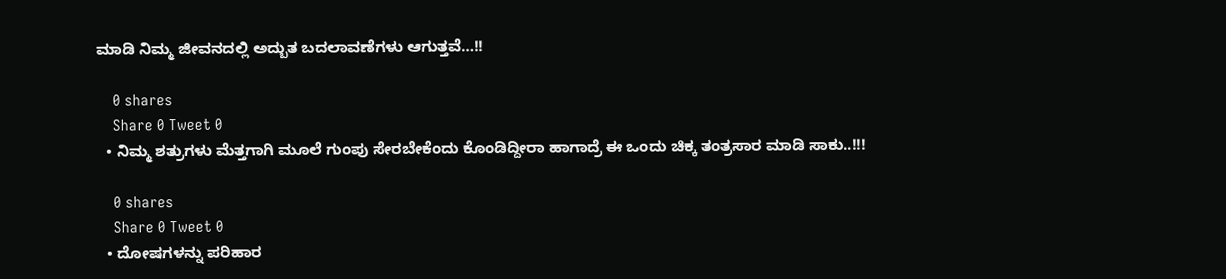ಮಾಡಿ ನಿಮ್ಮ ಜೀವನದಲ್ಲಿ ಅದ್ಬುತ ಬದಲಾವಣೆಗಳು ಆಗುತ್ತವೆ…!!

    0 shares
    Share 0 Tweet 0
  • ನಿಮ್ಮ ಶತ್ರುಗಳು ಮೆತ್ತಗಾಗಿ ಮೂಲೆ ಗುಂಪು ಸೇರಬೇಕೆಂದು ಕೊಂಡಿದ್ದೀರಾ ಹಾಗಾದ್ರೆ ಈ ಒಂದು ಚಿಕ್ಕ ತಂತ್ರಸಾರ ಮಾಡಿ ಸಾಕು..!!!

    0 shares
    Share 0 Tweet 0
  • ದೋಷಗಳನ್ನು ಪರಿಹಾರ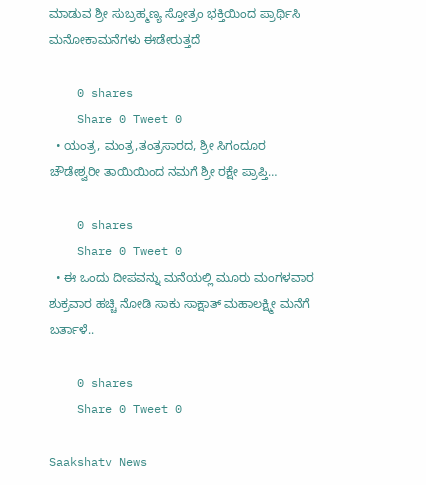ಮಾಡುವ ಶ್ರೀ ಸುಬ್ರಹ್ಮಣ್ಯ ಸ್ತೋತ್ರಂ ಭಕ್ತಿಯಿಂದ ಪ್ರಾರ್ಥಿಸಿ ಮನೋಕಾಮನೆಗಳು ಈಡೇರುತ್ತದೆ

    0 shares
    Share 0 Tweet 0
  • ಯಂತ್ರ, ಮಂತ್ರ,ತಂತ್ರಸಾರದ, ಶ್ರೀ ಸಿಗಂದೂರ ಚೌಡೇಶ್ವರೀ ತಾಯಿಯಿಂದ ನಮಗೆ ಶ್ರೀ ರಕ್ಷೇ ಪ್ರಾಪ್ತಿ…

    0 shares
    Share 0 Tweet 0
  • ಈ ಒಂದು ದೀಪವನ್ನು ಮನೆಯಲ್ಲಿ ಮೂರು ಮಂಗಳವಾರ ಶುಕ್ರವಾರ ಹಚ್ಚಿ ನೋಡಿ ಸಾಕು ಸಾಕ್ಷಾತ್ ಮಹಾಲಕ್ಷ್ಮೀ ಮನೆಗೆ ಬರ್ತಾಳೆ..

    0 shares
    Share 0 Tweet 0

Saakshatv News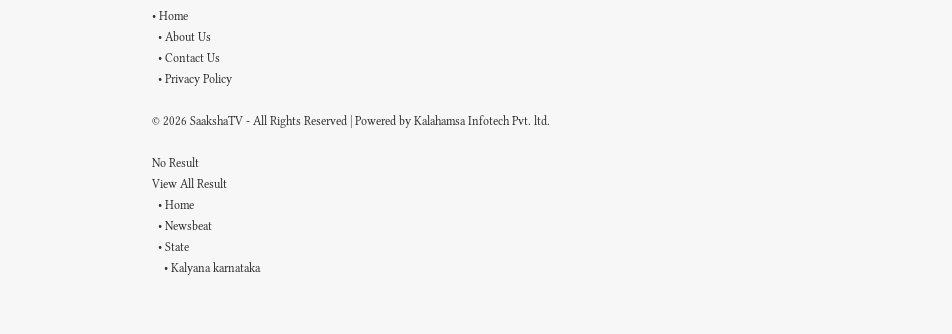• Home
  • About Us
  • Contact Us
  • Privacy Policy

© 2026 SaakshaTV - All Rights Reserved | Powered by Kalahamsa Infotech Pvt. ltd.

No Result
View All Result
  • Home
  • Newsbeat
  • State
    • Kalyana karnataka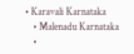• Karavali Karnataka
    • Malenadu Karnataka
    •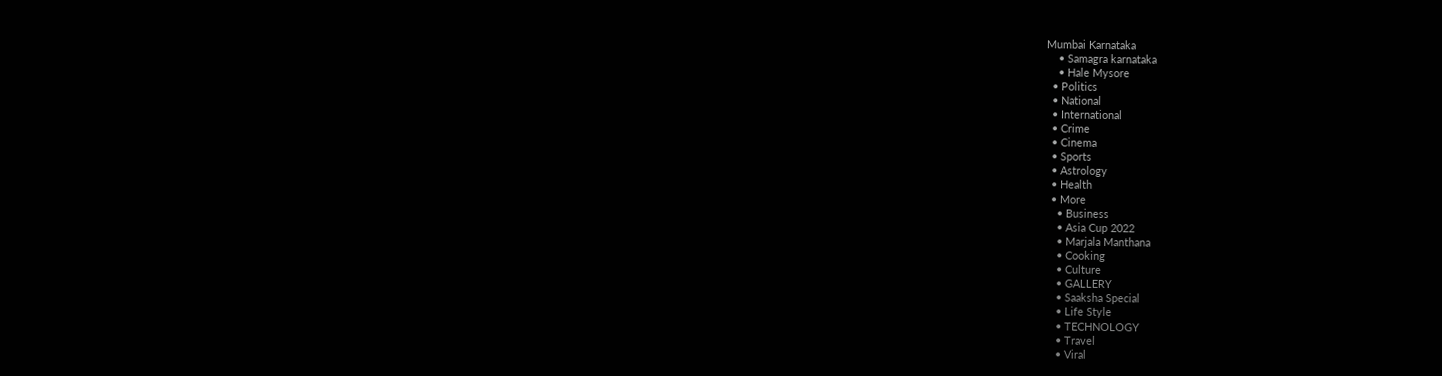Mumbai Karnataka
    • Samagra karnataka
    • Hale Mysore
  • Politics
  • National
  • International
  • Crime
  • Cinema
  • Sports
  • Astrology
  • Health
  • More
    • Business
    • Asia Cup 2022
    • Marjala Manthana
    • Cooking
    • Culture
    • GALLERY
    • Saaksha Special
    • Life Style
    • TECHNOLOGY
    • Travel
    • Viral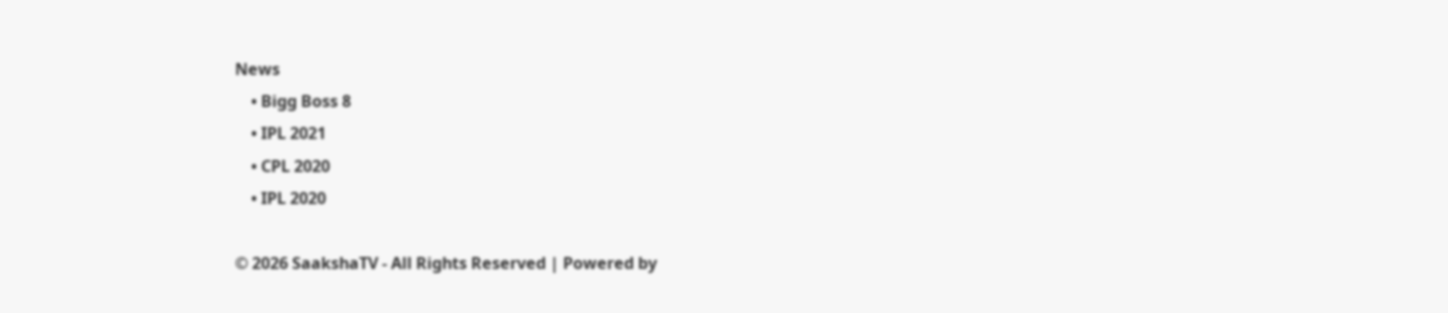News
    • Bigg Boss 8
    • IPL 2021
    • CPL 2020
    • IPL 2020

© 2026 SaakshaTV - All Rights Reserved | Powered by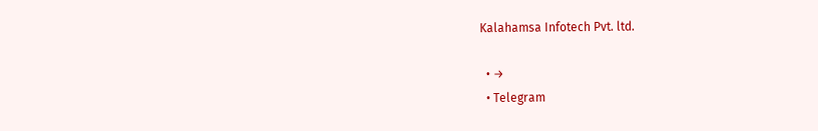Kalahamsa Infotech Pvt. ltd.

  • →
  • Telegram